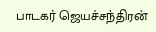பாடகர் ஜெயச்சந்திரன்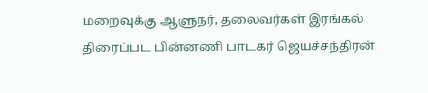மறைவுக்கு ஆளுநர், தலைவர்கள் இரங்கல்
திரைப்பட பின்னணி பாடகர் ஜெயச்சந்திரன்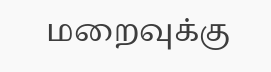மறைவுக்கு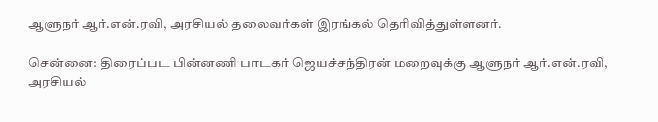ஆளுநர் ஆர்.என்.ரவி, அரசியல் தலைவர்கள் இரங்கல் தெரிவித்துள்ளனர்.

சென்னை: திரைப்பட பின்னணி பாடகர் ஜெயச்சந்திரன் மறைவுக்கு ஆளுநர் ஆர்.என்.ரவி, அரசியல்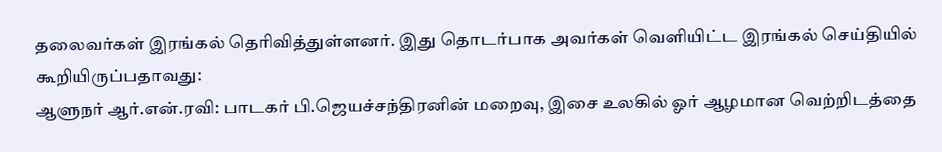தலைவர்கள் இரங்கல் தெரிவித்துள்ளனர். இது தொடர்பாக அவர்கள் வெளியிட்ட இரங்கல் செய்தியில் கூறியிருப்பதாவது:
ஆளுநர் ஆர்.என்.ரவி: பாடகர் பி.ஜெயச்சந்திரனின் மறைவு, இசை உலகில் ஓர் ஆழமான வெற்றிடத்தை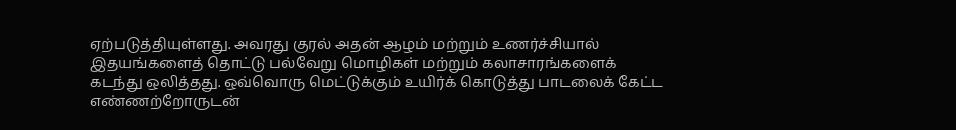ஏற்படுத்தியுள்ளது. அவரது குரல் அதன் ஆழம் மற்றும் உணர்ச்சியால் இதயங்களைத் தொட்டு பல்வேறு மொழிகள் மற்றும் கலாசாரங்களைக் கடந்து ஒலித்தது. ஒவ்வொரு மெட்டுக்கும் உயிர்க் கொடுத்து பாடலைக் கேட்ட எண்ணற்றோருடன்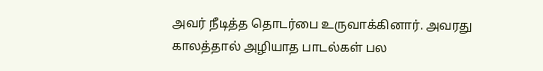அவர் நீடித்த தொடர்பை உருவாக்கினார். அவரது காலத்தால் அழியாத பாடல்கள் பல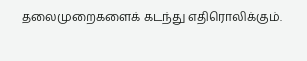தலைமுறைகளைக் கடந்து எதிரொலிக்கும்.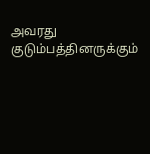அவரது குடும்பத்தினருக்கும்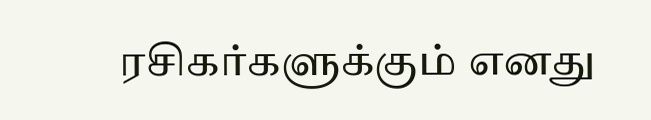ரசிகர்களுக்கும் எனது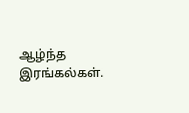ஆழ்ந்த இரங்கல்கள்.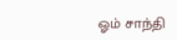ஓம் சாந்தி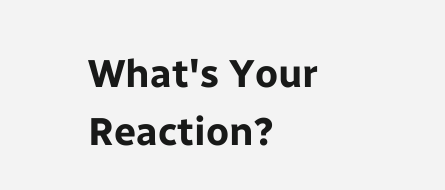What's Your Reaction?